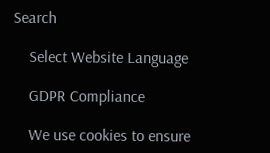Search

    Select Website Language

    GDPR Compliance

    We use cookies to ensure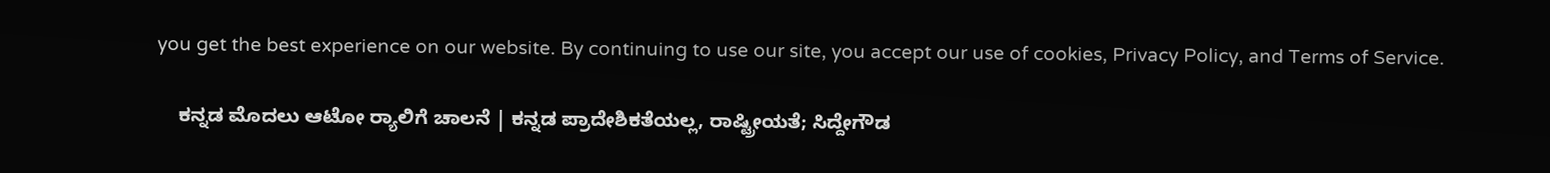you get the best experience on our website. By continuing to use our site, you accept our use of cookies, Privacy Policy, and Terms of Service.

    ಕನ್ನಡ ಮೊದಲು ಆಟೋ ರ್‍ಯಾಲಿಗೆ ಚಾಲನೆ | ಕನ್ನಡ ಪ್ರಾದೇಶಿಕತೆಯಲ್ಲ, ರಾಷ್ಟ್ರೀಯತೆ; ಸಿದ್ದೇಗೌಡ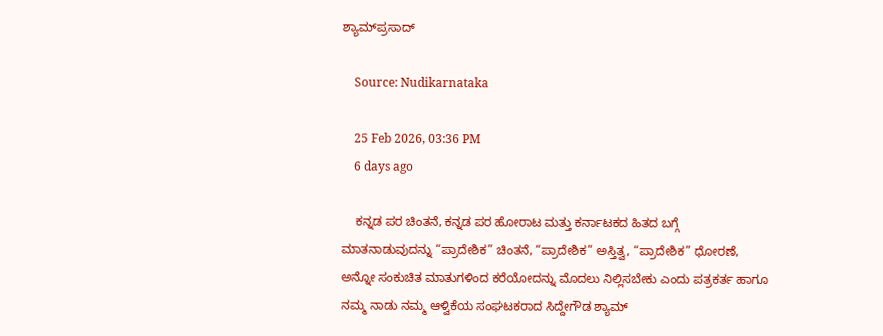ಶ್ಯಾಮ್‌ಪ್ರಸಾದ್

    Source: Nudikarnataka

    25 Feb 2026, 03:36 PM
    6 days ago

    ಕನ್ನಡ ಪರ ಚಿಂತನೆ, ಕನ್ನಡ ಪರ ಹೋರಾಟ ಮತ್ತು ಕರ್ನಾಟಕದ ಹಿತದ ಬಗ್ಗೆ ಮಾತನಾಡುವುದನ್ನು “ಪ್ರಾದೇಶಿಕ” ಚಿಂತನೆ, “ಪ್ರಾದೇಶಿಕ” ಅಸ್ತಿತ್ವ, “ಪ್ರಾದೇಶಿಕ” ಧೋರಣೆ, ಅನ್ನೋ ಸಂಕುಚಿತ ಮಾತುಗಳಿಂದ ಕರೆಯೋದನ್ನು ಮೊದಲು ನಿಲ್ಲಿಸಬೇಕು ಎಂದು ಪತ್ರಕರ್ತ ಹಾಗೂ ನಮ್ಮ ನಾಡು ನಮ್ಮ ಆಳ್ವಿಕೆಯ ಸಂಘಟಕರಾದ ಸಿದ್ದೇಗೌಡ ಶ್ಯಾಮ್‌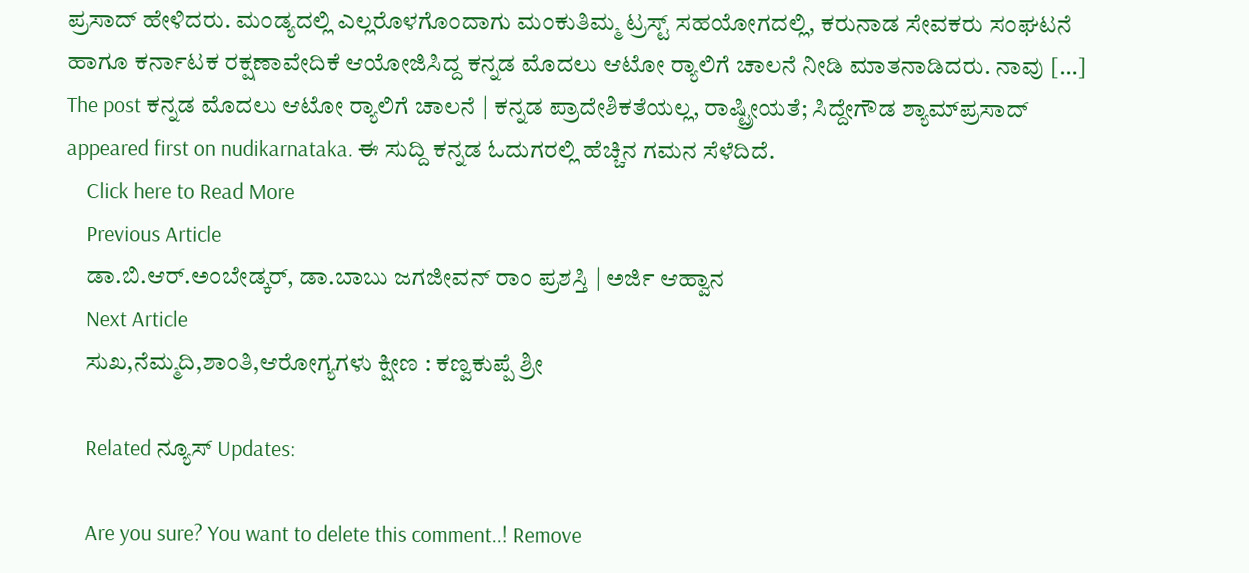ಪ್ರಸಾದ್‌ ಹೇಳಿದರು. ಮಂಡ್ಯದಲ್ಲಿ ಎಲ್ಲರೊಳಗೊಂದಾಗು ಮಂಕುತಿಮ್ಮ ಟ್ರಸ್ಟ್‌ ಸಹಯೋಗದಲ್ಲಿ, ಕರುನಾಡ ಸೇವಕರು ಸಂಘಟನೆ ಹಾಗೂ ಕರ್ನಾಟಕ ರಕ್ಷಣಾವೇದಿಕೆ ಆಯೋಜಿಸಿದ್ದ ಕನ್ನಡ ಮೊದಲು ಆಟೋ ರ್‍ಯಾಲಿಗೆ ಚಾಲನೆ ನೀಡಿ ಮಾತನಾಡಿದರು. ನಾವು […] The post ಕನ್ನಡ ಮೊದಲು ಆಟೋ ರ್‍ಯಾಲಿಗೆ ಚಾಲನೆ | ಕನ್ನಡ ಪ್ರಾದೇಶಿಕತೆಯಲ್ಲ, ರಾಷ್ಟ್ರೀಯತೆ; ಸಿದ್ದೇಗೌಡ ಶ್ಯಾಮ್‌ಪ್ರಸಾದ್ appeared first on nudikarnataka. ಈ ಸುದ್ದಿ ಕನ್ನಡ ಓದುಗರಲ್ಲಿ ಹೆಚ್ಚಿನ ಗಮನ ಸೆಳೆದಿದೆ.
    Click here to Read More
    Previous Article
    ಡಾ.ಬಿ.ಆರ್.ಅಂಬೇಡ್ಕರ್, ಡಾ.ಬಾಬು ಜಗಜೀವನ್ ರಾಂ ಪ್ರಶಸ್ತಿ | ಅರ್ಜಿ ಆಹ್ವಾನ
    Next Article
    ಸುಖ,ನೆಮ್ಮದಿ,ಶಾಂತಿ,ಆರೋಗ್ಯಗಳು ಕ್ಷೀಣ : ಕಣ್ವಕುಪ್ಪೆ ಶ್ರೀ

    Related ನ್ಯೂಸ್ Updates:

    Are you sure? You want to delete this comment..! Remove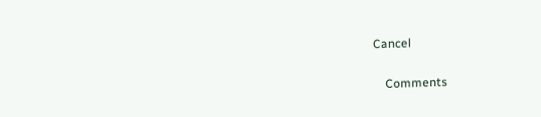Cancel

    Comments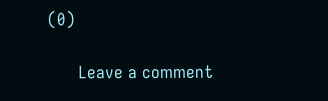(0)

      Leave a comment